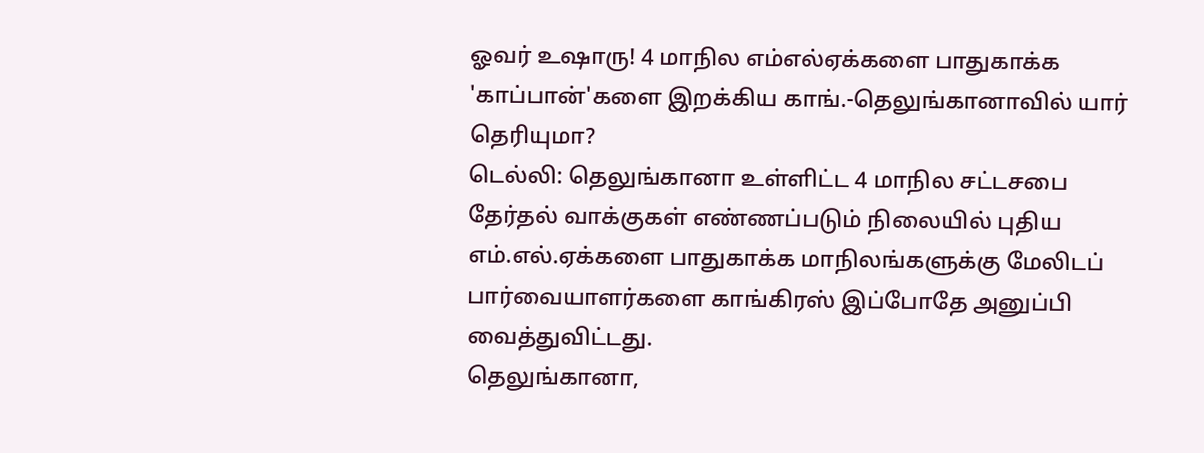ஓவர் உஷாரு! 4 மாநில எம்எல்ஏக்களை பாதுகாக்க 'காப்பான்'களை இறக்கிய காங்.-தெலுங்கானாவில் யார் தெரியுமா?
டெல்லி: தெலுங்கானா உள்ளிட்ட 4 மாநில சட்டசபை தேர்தல் வாக்குகள் எண்ணப்படும் நிலையில் புதிய எம்.எல்.ஏக்களை பாதுகாக்க மாநிலங்களுக்கு மேலிடப் பார்வையாளர்களை காங்கிரஸ் இப்போதே அனுப்பி வைத்துவிட்டது.
தெலுங்கானா,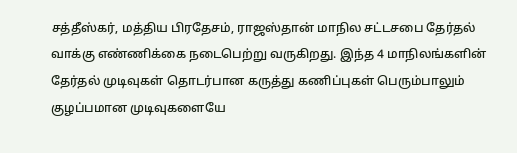சத்தீஸ்கர், மத்திய பிரதேசம், ராஜஸ்தான் மாநில சட்டசபை தேர்தல் வாக்கு எண்ணிக்கை நடைபெற்று வருகிறது. இந்த 4 மாநிலங்களின் தேர்தல் முடிவுகள் தொடர்பான கருத்து கணிப்புகள் பெரும்பாலும் குழப்பமான முடிவுகளையே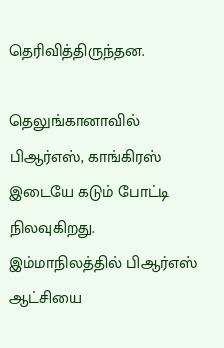தெரிவித்திருந்தன.

தெலுங்கானாவில் பிஆர்எஸ், காங்கிரஸ் இடையே கடும் போட்டி நிலவுகிறது. இம்மாநிலத்தில் பிஆர்எஸ் ஆட்சியை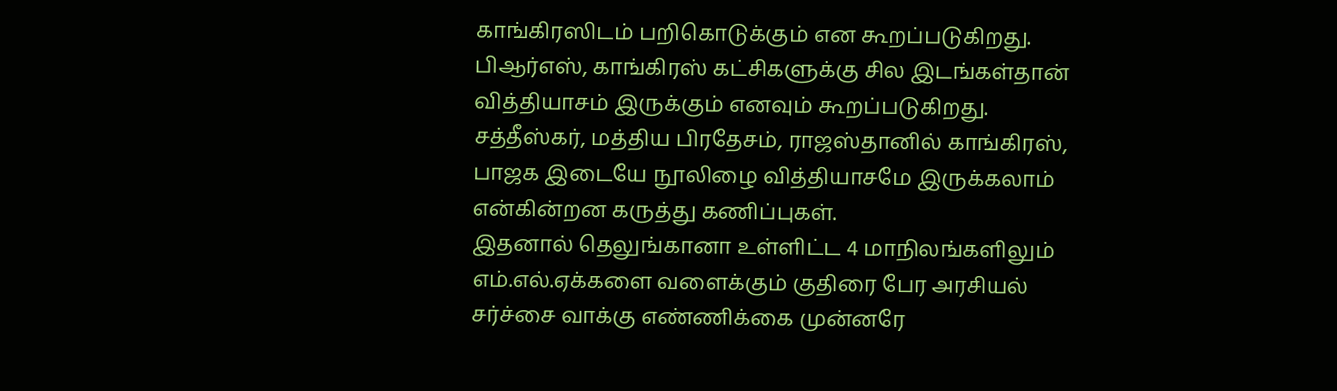காங்கிரஸிடம் பறிகொடுக்கும் என கூறப்படுகிறது. பிஆர்எஸ், காங்கிரஸ் கட்சிகளுக்கு சில இடங்கள்தான் வித்தியாசம் இருக்கும் எனவும் கூறப்படுகிறது. சத்தீஸ்கர், மத்திய பிரதேசம், ராஜஸ்தானில் காங்கிரஸ், பாஜக இடையே நூலிழை வித்தியாசமே இருக்கலாம் என்கின்றன கருத்து கணிப்புகள்.
இதனால் தெலுங்கானா உள்ளிட்ட 4 மாநிலங்களிலும் எம்.எல்.ஏக்களை வளைக்கும் குதிரை பேர அரசியல் சர்ச்சை வாக்கு எண்ணிக்கை முன்னரே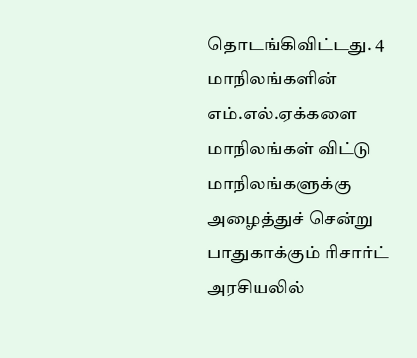தொடங்கிவிட்டது. 4 மாநிலங்களின் எம்.எல்.ஏக்களை மாநிலங்கள் விட்டு மாநிலங்களுக்கு அழைத்துச் சென்று பாதுகாக்கும் ரிசார்ட் அரசியலில்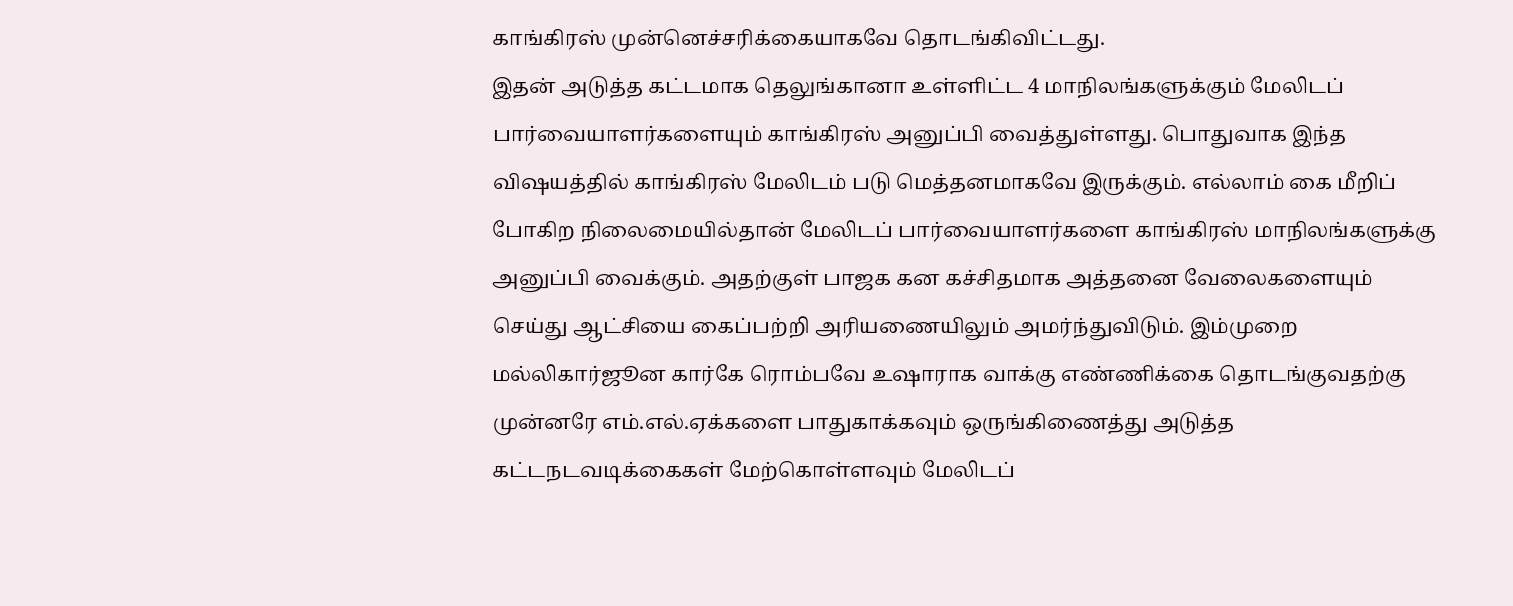காங்கிரஸ் முன்னெச்சரிக்கையாகவே தொடங்கிவிட்டது.
இதன் அடுத்த கட்டமாக தெலுங்கானா உள்ளிட்ட 4 மாநிலங்களுக்கும் மேலிடப் பார்வையாளர்களையும் காங்கிரஸ் அனுப்பி வைத்துள்ளது. பொதுவாக இந்த விஷயத்தில் காங்கிரஸ் மேலிடம் படு மெத்தனமாகவே இருக்கும். எல்லாம் கை மீறிப் போகிற நிலைமையில்தான் மேலிடப் பார்வையாளர்களை காங்கிரஸ் மாநிலங்களுக்கு அனுப்பி வைக்கும். அதற்குள் பாஜக கன கச்சிதமாக அத்தனை வேலைகளையும் செய்து ஆட்சியை கைப்பற்றி அரியணையிலும் அமர்ந்துவிடும். இம்முறை மல்லிகார்ஜூன கார்கே ரொம்பவே உஷாராக வாக்கு எண்ணிக்கை தொடங்குவதற்கு முன்னரே எம்.எல்.ஏக்களை பாதுகாக்கவும் ஒருங்கிணைத்து அடுத்த கட்டநடவடிக்கைகள் மேற்கொள்ளவும் மேலிடப்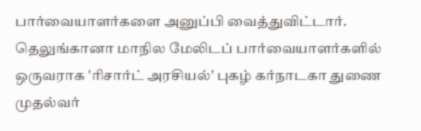பார்வையாளர்களை அனுப்பி வைத்துவிட்டார்.
தெலுங்கானா மாநில மேலிடப் பார்வையாளர்களில் ஒருவராக 'ரிசார்ட் அரசியல்' புகழ் கர்நாடகா துணை முதல்வர்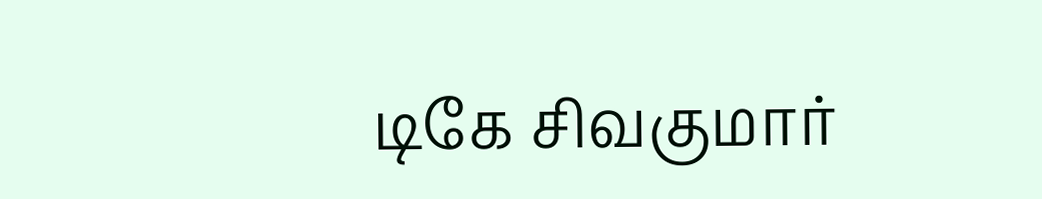டிகே சிவகுமார்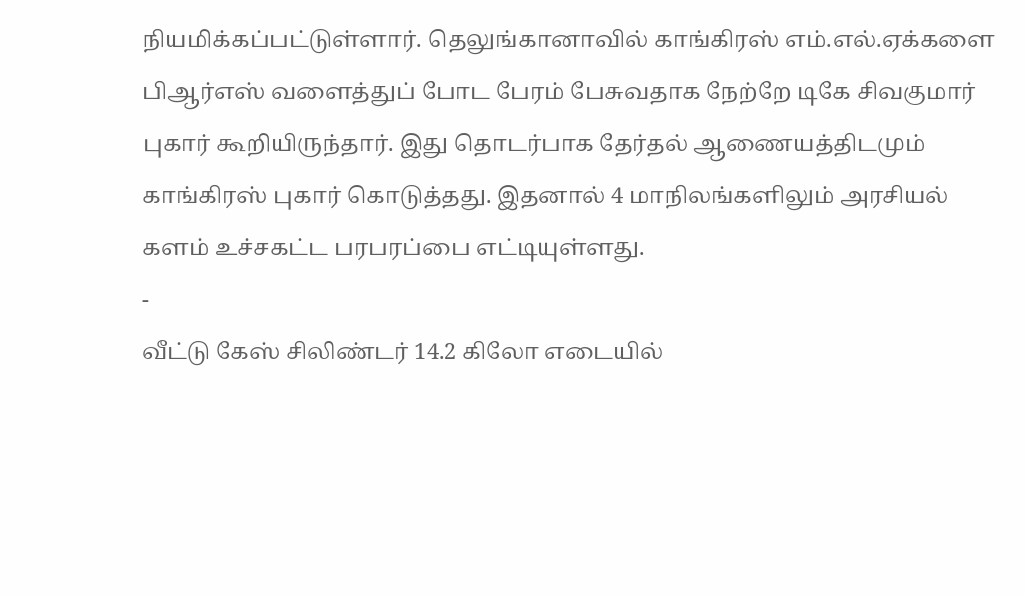நியமிக்கப்பட்டுள்ளார். தெலுங்கானாவில் காங்கிரஸ் எம்.எல்.ஏக்களை பிஆர்எஸ் வளைத்துப் போட பேரம் பேசுவதாக நேற்றே டிகே சிவகுமார் புகார் கூறியிருந்தார். இது தொடர்பாக தேர்தல் ஆணையத்திடமும் காங்கிரஸ் புகார் கொடுத்தது. இதனால் 4 மாநிலங்களிலும் அரசியல் களம் உச்சகட்ட பரபரப்பை எட்டியுள்ளது.
-
வீட்டு கேஸ் சிலிண்டர் 14.2 கிலோ எடையில்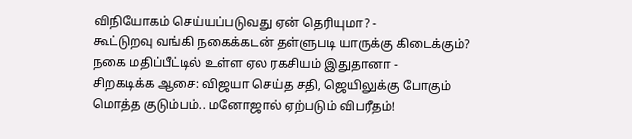விநியோகம் செய்யப்படுவது ஏன் தெரியுமா? -
கூட்டுறவு வங்கி நகைக்கடன் தள்ளுபடி யாருக்கு கிடைக்கும்? நகை மதிப்பீட்டில் உள்ள ஏல ரகசியம் இதுதானா -
சிறகடிக்க ஆசை: விஜயா செய்த சதி, ஜெயிலுக்கு போகும் மொத்த குடும்பம்.. மனோஜால் ஏற்படும் விபரீதம்!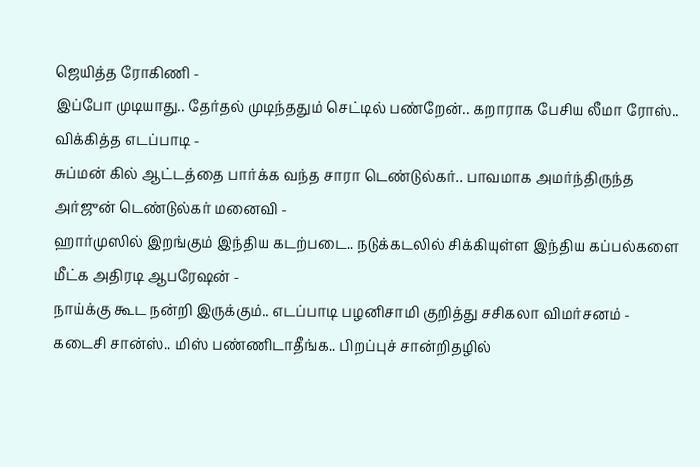ஜெயித்த ரோகிணி -
இப்போ முடியாது.. தேர்தல் முடிந்ததும் செட்டில் பண்றேன்.. கறாராக பேசிய லீமா ரோஸ்.. விக்கித்த எடப்பாடி -
சுப்மன் கில் ஆட்டத்தை பார்க்க வந்த சாரா டெண்டுல்கர்.. பாவமாக அமர்ந்திருந்த அர்ஜுன் டெண்டுல்கர் மனைவி -
ஹார்முஸில் இறங்கும் இந்திய கடற்படை.. நடுக்கடலில் சிக்கியுள்ள இந்திய கப்பல்களை மீட்க அதிரடி ஆபரேஷன் -
நாய்க்கு கூட நன்றி இருக்கும்.. எடப்பாடி பழனிசாமி குறித்து சசிகலா விமர்சனம் -
கடைசி சான்ஸ்.. மிஸ் பண்ணிடாதீங்க.. பிறப்புச் சான்றிதழில்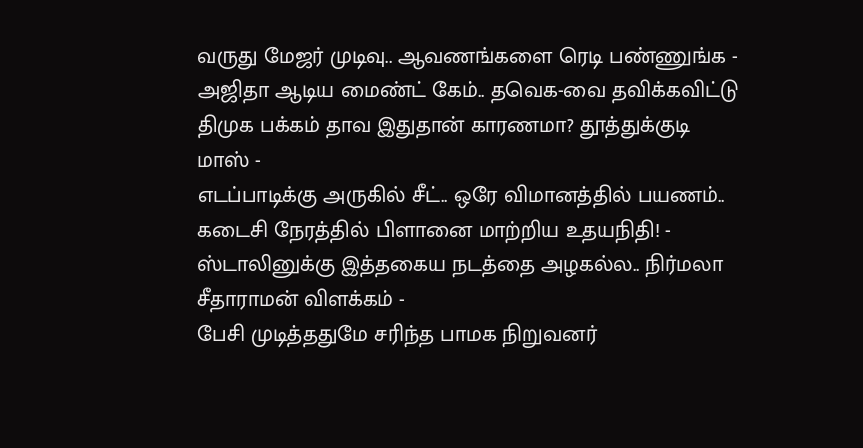வருது மேஜர் முடிவு.. ஆவணங்களை ரெடி பண்ணுங்க -
அஜிதா ஆடிய மைண்ட் கேம்.. தவெக-வை தவிக்கவிட்டு திமுக பக்கம் தாவ இதுதான் காரணமா? தூத்துக்குடி மாஸ் -
எடப்பாடிக்கு அருகில் சீட்.. ஒரே விமானத்தில் பயணம்.. கடைசி நேரத்தில் பிளானை மாற்றிய உதயநிதி! -
ஸ்டாலினுக்கு இத்தகைய நடத்தை அழகல்ல.. நிர்மலா சீதாராமன் விளக்கம் -
பேசி முடித்ததுமே சரிந்த பாமக நிறுவனர்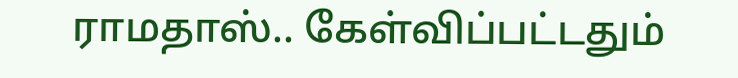ராமதாஸ்.. கேள்விப்பட்டதும்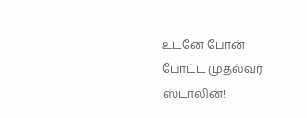உடனே போன் போட்ட முதல்வர் ஸ்டாலின்!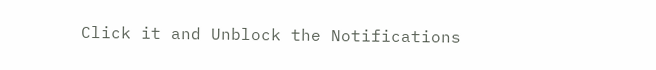Click it and Unblock the Notifications